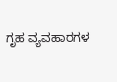ಗೃಹ ವ್ಯವಹಾರಗಳ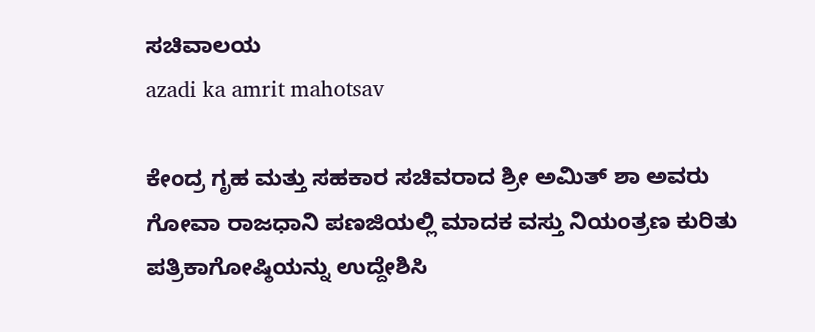ಸಚಿವಾಲಯ
azadi ka amrit mahotsav

ಕೇಂದ್ರ ಗೃಹ ಮತ್ತು ಸಹಕಾರ ಸಚಿವರಾದ ಶ್ರೀ ಅಮಿತ್ ಶಾ ಅವರು ಗೋವಾ ರಾಜಧಾನಿ ಪಣಜಿಯಲ್ಲಿ ಮಾದಕ ವಸ್ತು ನಿಯಂತ್ರಣ ಕುರಿತು ಪತ್ರಿಕಾಗೋಷ್ಠಿಯನ್ನು ಉದ್ದೇಶಿಸಿ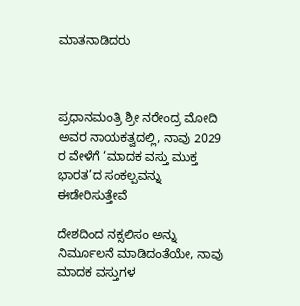ಮಾತನಾಡಿದರು



ಪ್ರಧಾನಮಂತ್ರಿ ಶ್ರೀ ನರೇಂದ್ರ ಮೋದಿ ಅವರ ನಾಯಕತ್ವದಲ್ಲಿ, ನಾವು 2029 ರ ವೇಳೆಗೆ ‘ಮಾದಕ ವಸ್ತು ಮುಕ್ತ ಭಾರತ’ದ ಸಂಕಲ್ಪವನ್ನು ಈಡೇರಿಸುತ್ತೇವೆ

ದೇಶದಿಂದ ನಕ್ಸಲಿಸಂ ಅನ್ನು ನಿರ್ಮೂಲನೆ ಮಾಡಿದಂತೆಯೇ, ನಾವು ಮಾದಕ ವಸ್ತುಗಳ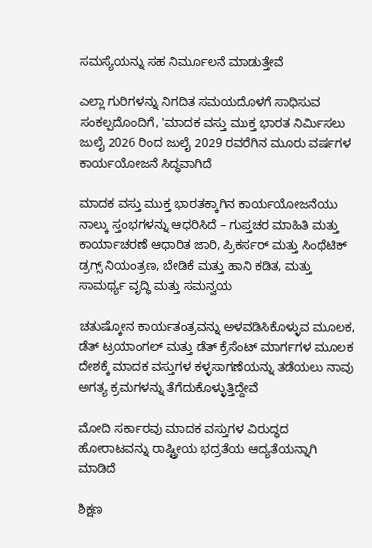ಸಮಸ್ಯೆಯನ್ನು ಸಹ ನಿರ್ಮೂಲನೆ ಮಾಡುತ್ತೇವೆ

ಎಲ್ಲಾ ಗುರಿಗಳನ್ನು ನಿಗದಿತ ಸಮಯದೊಳಗೆ ಸಾಧಿಸುವ ಸಂಕಲ್ಪದೊಂದಿಗೆ, 'ಮಾದಕ ವಸ್ತು ಮುಕ್ತ ಭಾರತ ನಿರ್ಮಿಸಲು ಜುಲೈ 2026 ರಿಂದ ಜುಲೈ 2029 ರವರೆಗಿನ ಮೂರು ವರ್ಷಗಳ ಕಾರ್ಯಯೋಜನೆ ಸಿದ್ಧವಾಗಿದೆ

ಮಾದಕ ವಸ್ತು ಮುಕ್ತ ಭಾರತಕ್ಕಾಗಿನ ಕಾರ್ಯಯೋಜನೆಯು ನಾಲ್ಕು ಸ್ತಂಭಗಳನ್ನು ಆಧರಿಸಿದೆ – ಗುಪ್ತಚರ ಮಾಹಿತಿ ಮತ್ತು ಕಾರ್ಯಾಚರಣೆ ಆಧಾರಿತ ಜಾರಿ, ಪ್ರಿಕರ್ಸರ್ ಮತ್ತು ಸಿಂಥೆಟಿಕ್ ಡ್ರಗ್ಸ್ ನಿಯಂತ್ರಣ, ಬೇಡಿಕೆ ಮತ್ತು ಹಾನಿ ಕಡಿತ, ಮತ್ತು ಸಾಮರ್ಥ್ಯ ವೃದ್ಧಿ ಮತ್ತು ಸಮನ್ವಯ

ಚತುಷ್ಕೋನ ಕಾರ್ಯತಂತ್ರವನ್ನು ಅಳವಡಿಸಿಕೊಳ್ಳುವ ಮೂಲಕ, ಡೆತ್ ಟ್ರಯಾಂಗಲ್ ಮತ್ತು ಡೆತ್ ಕ್ರೆಸೆಂಟ್ ಮಾರ್ಗಗಳ ಮೂಲಕ ದೇಶಕ್ಕೆ ಮಾದಕ ವಸ್ತುಗಳ ಕಳ್ಳಸಾಗಣೆಯನ್ನು ತಡೆಯಲು ನಾವು ಅಗತ್ಯ ಕ್ರಮಗಳನ್ನು ತೆಗೆದುಕೊಳ್ಳುತ್ತಿದ್ದೇವೆ

ಮೋದಿ ಸರ್ಕಾರವು ಮಾದಕ ವಸ್ತುಗಳ ವಿರುದ್ಧದ ಹೋರಾಟವನ್ನು ರಾಷ್ಟ್ರೀಯ ಭದ್ರತೆಯ ಆದ್ಯತೆಯನ್ನಾಗಿ ಮಾಡಿದೆ

ಶಿಕ್ಷಣ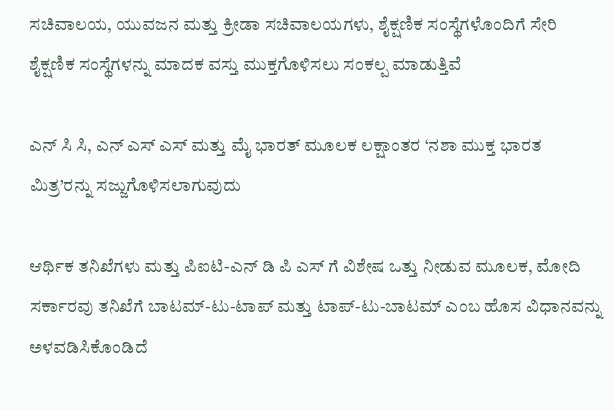ಸಚಿವಾಲಯ, ಯುವಜನ ಮತ್ತು ಕ್ರೀಡಾ ಸಚಿವಾಲಯಗಳು, ಶೈಕ್ಷಣಿಕ ಸಂಸ್ಥೆಗಳೊಂದಿಗೆ ಸೇರಿ ಶೈಕ್ಷಣಿಕ ಸಂಸ್ಥೆಗಳನ್ನು ಮಾದಕ ವಸ್ತು ಮುಕ್ತಗೊಳಿಸಲು ಸಂಕಲ್ಪ ಮಾಡುತ್ತಿವೆ

ಎನ್‌ ಸಿ ಸಿ, ಎನ್ ಎಸ್‌ ಎಸ್ ಮತ್ತು ಮೈ ಭಾರತ್ ಮೂಲಕ ಲಕ್ಷಾಂತರ ‘ನಶಾ ಮುಕ್ತ ಭಾರತ ಮಿತ್ರ’ರನ್ನು ಸಜ್ಜುಗೊಳಿಸಲಾಗುವುದು

ಆರ್ಥಿಕ ತನಿಖೆಗಳು ಮತ್ತು ಪಿಐಟಿ-ಎನ್‌ ಡಿ ಪಿ ಎಸ್‌ ಗೆ ವಿಶೇಷ ಒತ್ತು ನೀಡುವ ಮೂಲಕ, ಮೋದಿ ಸರ್ಕಾರವು ತನಿಖೆಗೆ ಬಾಟಮ್-ಟು-ಟಾಪ್ ಮತ್ತು ಟಾಪ್-ಟು-ಬಾಟಮ್ ಎಂಬ ಹೊಸ ವಿಧಾನವನ್ನು ಅಳವಡಿಸಿಕೊಂಡಿದೆ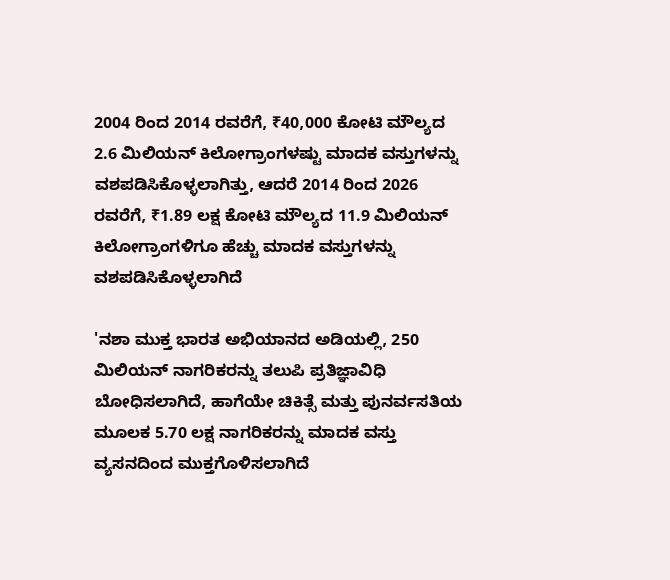2004 ರಿಂದ 2014 ರವರೆಗೆ, ₹40,000 ಕೋಟಿ ಮೌಲ್ಯದ 2.6 ಮಿಲಿಯನ್ ಕಿಲೋಗ್ರಾಂಗಳಷ್ಟು ಮಾದಕ ವಸ್ತುಗಳನ್ನು ವಶಪಡಿಸಿಕೊಳ್ಳಲಾಗಿತ್ತು, ಆದರೆ 2014 ರಿಂದ 2026 ರವರೆಗೆ, ₹1.89 ಲಕ್ಷ ಕೋಟಿ ಮೌಲ್ಯದ 11.9 ಮಿಲಿಯನ್ ಕಿಲೋಗ್ರಾಂಗಳಿಗೂ ಹೆಚ್ಚು ಮಾದಕ ವಸ್ತುಗಳನ್ನು ವಶಪಡಿಸಿಕೊಳ್ಳಲಾಗಿದೆ

'ನಶಾ ಮುಕ್ತ ಭಾರತ ಅಭಿಯಾನದ ಅಡಿಯಲ್ಲಿ, 250 ಮಿಲಿಯನ್ ನಾಗರಿಕರನ್ನು ತಲುಪಿ ಪ್ರತಿಜ್ಞಾವಿಧಿ ಬೋಧಿಸಲಾಗಿದೆ, ಹಾಗೆಯೇ ಚಿಕಿತ್ಸೆ ಮತ್ತು ಪುನರ್ವಸತಿಯ ಮೂಲಕ 5.70 ಲಕ್ಷ ನಾಗರಿಕರನ್ನು ಮಾದಕ ವಸ್ತು ವ್ಯಸನದಿಂದ ಮುಕ್ತಗೊಳಿಸಲಾಗಿದೆ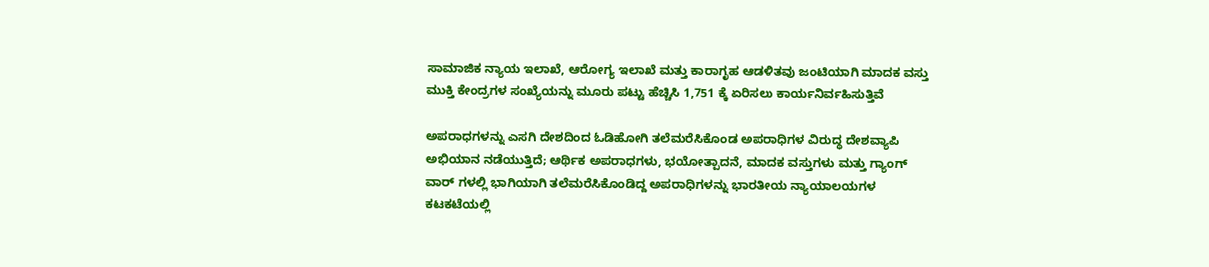ಸಾಮಾಜಿಕ ನ್ಯಾಯ ಇಲಾಖೆ, ಆರೋಗ್ಯ ಇಲಾಖೆ ಮತ್ತು ಕಾರಾಗೃಹ ಆಡಳಿತವು ಜಂಟಿಯಾಗಿ ಮಾದಕ ವಸ್ತು ಮುಕ್ತಿ ಕೇಂದ್ರಗಳ ಸಂಖ್ಯೆಯನ್ನು ಮೂರು ಪಟ್ಟು ಹೆಚ್ಚಿಸಿ 1,751 ಕ್ಕೆ ಏರಿಸಲು ಕಾರ್ಯನಿರ್ವಹಿಸುತ್ತಿವೆ

ಅಪರಾಧಗಳನ್ನು ಎಸಗಿ ದೇಶದಿಂದ ಓಡಿಹೋಗಿ ತಲೆಮರೆಸಿಕೊಂಡ ಅಪರಾಧಿಗಳ ವಿರುದ್ಧ ದೇಶವ್ಯಾಪಿ ಅಭಿಯಾನ ನಡೆಯುತ್ತಿದೆ; ಆರ್ಥಿಕ ಅಪರಾಧಗಳು, ಭಯೋತ್ಪಾದನೆ, ಮಾದಕ ವಸ್ತುಗಳು ಮತ್ತು ಗ್ಯಾಂಗ್ ವಾರ್‌ ಗಳಲ್ಲಿ ಭಾಗಿಯಾಗಿ ತಲೆಮರೆಸಿಕೊಂಡಿದ್ದ ಅಪರಾಧಿಗಳನ್ನು ಭಾರತೀಯ ನ್ಯಾಯಾಲಯಗಳ ಕಟಕಟೆಯಲ್ಲಿ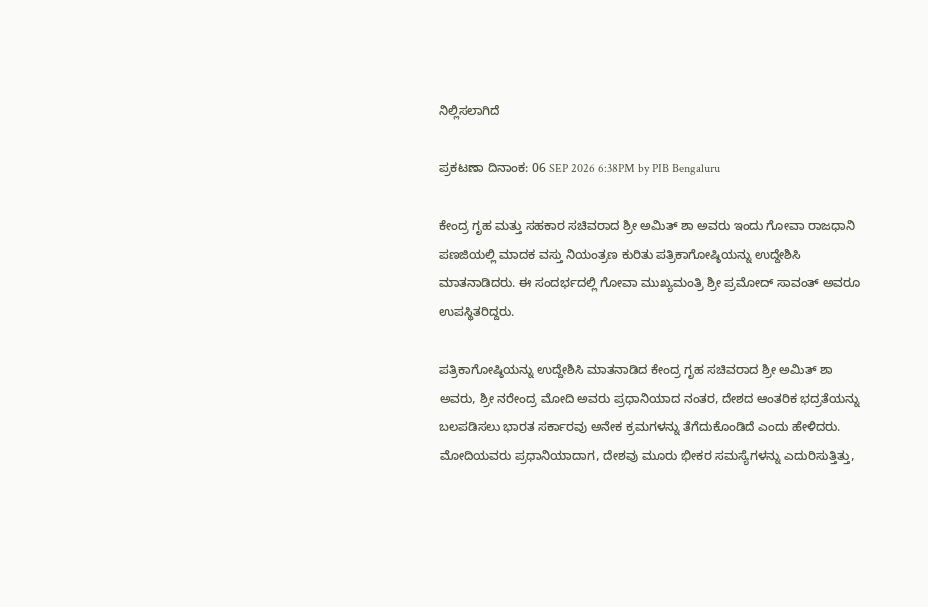ನಿಲ್ಲಿಸಲಾಗಿದೆ

ಪ್ರಕಟಣಾ ದಿನಾಂಕ: 06 SEP 2026 6:38PM by PIB Bengaluru

ಕೇಂದ್ರ ಗೃಹ ಮತ್ತು ಸಹಕಾರ ಸಚಿವರಾದ ಶ್ರೀ ಅಮಿತ್ ಶಾ ಅವರು ಇಂದು ಗೋವಾ ರಾಜಧಾನಿ ಪಣಜಿಯಲ್ಲಿ ಮಾದಕ ವಸ್ತು ನಿಯಂತ್ರಣ ಕುರಿತು ಪತ್ರಿಕಾಗೋಷ್ಠಿಯನ್ನು ಉದ್ದೇಶಿಸಿ ಮಾತನಾಡಿದರು. ಈ ಸಂದರ್ಭದಲ್ಲಿ ಗೋವಾ ಮುಖ್ಯಮಂತ್ರಿ ಶ್ರೀ ಪ್ರಮೋದ್ ಸಾವಂತ್ ಅವರೂ ಉಪಸ್ಥಿತರಿದ್ದರು.

ಪತ್ರಿಕಾಗೋಷ್ಠಿಯನ್ನು ಉದ್ದೇಶಿಸಿ ಮಾತನಾಡಿದ ಕೇಂದ್ರ ಗೃಹ ಸಚಿವರಾದ ಶ್ರೀ ಅಮಿತ್ ಶಾ ಅವರು, ಶ್ರೀ ನರೇಂದ್ರ ಮೋದಿ ಅವರು ಪ್ರಧಾನಿಯಾದ ನಂತರ, ದೇಶದ ಆಂತರಿಕ ಭದ್ರತೆಯನ್ನು ಬಲಪಡಿಸಲು ಭಾರತ ಸರ್ಕಾರವು ಅನೇಕ ಕ್ರಮಗಳನ್ನು ತೆಗೆದುಕೊಂಡಿದೆ ಎಂದು ಹೇಳಿದರು. ಮೋದಿಯವರು ಪ್ರಧಾನಿಯಾದಾಗ, ದೇಶವು ಮೂರು ಭೀಕರ ಸಮಸ್ಯೆಗಳನ್ನು ಎದುರಿಸುತ್ತಿತ್ತು,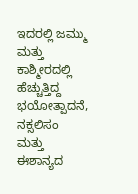ಇದರಲ್ಲಿ ಜಮ್ಮು ಮತ್ತು ಕಾಶ್ಮೀರದಲ್ಲಿ ಹೆಚ್ಚುತ್ತಿದ್ದ ಭಯೋತ್ಪಾದನೆ, ನಕ್ಸಲಿಸಂ ಮತ್ತು ಈಶಾನ್ಯದ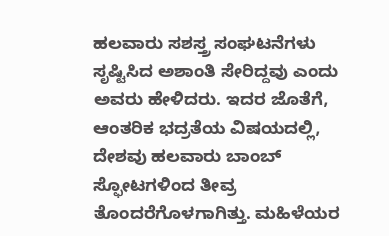ಹಲವಾರು ಸಶಸ್ತ್ರ ಸಂಘಟನೆಗಳು ಸೃಷ್ಟಿಸಿದ ಅಶಾಂತಿ ಸೇರಿದ್ದವು ಎಂದು ಅವರು ಹೇಳಿದರು. ಇದರ ಜೊತೆಗೆ, ಆಂತರಿಕ ಭದ್ರತೆಯ ವಿಷಯದಲ್ಲಿ, ದೇಶವು ಹಲವಾರು ಬಾಂಬ್ ಸ್ಫೋಟಗಳಿಂದ ತೀವ್ರ ತೊಂದರೆಗೊಳಗಾಗಿತ್ತು. ಮಹಿಳೆಯರ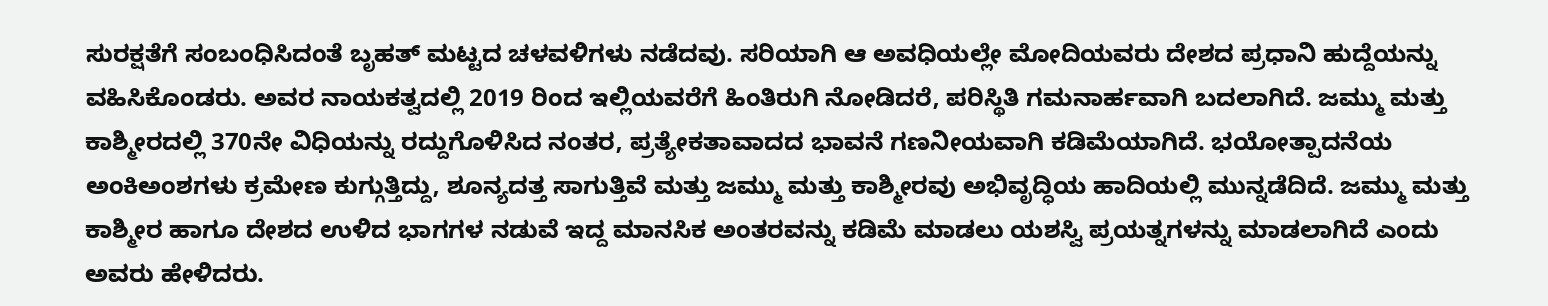ಸುರಕ್ಷತೆಗೆ ಸಂಬಂಧಿಸಿದಂತೆ ಬೃಹತ್ ಮಟ್ಟದ ಚಳವಳಿಗಳು ನಡೆದವು. ಸರಿಯಾಗಿ ಆ ಅವಧಿಯಲ್ಲೇ ಮೋದಿಯವರು ದೇಶದ ಪ್ರಧಾನಿ ಹುದ್ದೆಯನ್ನು ವಹಿಸಿಕೊಂಡರು. ಅವರ ನಾಯಕತ್ವದಲ್ಲಿ 2019 ರಿಂದ ಇಲ್ಲಿಯವರೆಗೆ ಹಿಂತಿರುಗಿ ನೋಡಿದರೆ, ಪರಿಸ್ಥಿತಿ ಗಮನಾರ್ಹವಾಗಿ ಬದಲಾಗಿದೆ. ಜಮ್ಮು ಮತ್ತು ಕಾಶ್ಮೀರದಲ್ಲಿ 370ನೇ ವಿಧಿಯನ್ನು ರದ್ದುಗೊಳಿಸಿದ ನಂತರ, ಪ್ರತ್ಯೇಕತಾವಾದದ ಭಾವನೆ ಗಣನೀಯವಾಗಿ ಕಡಿಮೆಯಾಗಿದೆ. ಭಯೋತ್ಪಾದನೆಯ ಅಂಕಿಅಂಶಗಳು ಕ್ರಮೇಣ ಕುಗ್ಗುತ್ತಿದ್ದು, ಶೂನ್ಯದತ್ತ ಸಾಗುತ್ತಿವೆ ಮತ್ತು ಜಮ್ಮು ಮತ್ತು ಕಾಶ್ಮೀರವು ಅಭಿವೃದ್ಧಿಯ ಹಾದಿಯಲ್ಲಿ ಮುನ್ನಡೆದಿದೆ. ಜಮ್ಮು ಮತ್ತು ಕಾಶ್ಮೀರ ಹಾಗೂ ದೇಶದ ಉಳಿದ ಭಾಗಗಳ ನಡುವೆ ಇದ್ದ ಮಾನಸಿಕ ಅಂತರವನ್ನು ಕಡಿಮೆ ಮಾಡಲು ಯಶಸ್ವಿ ಪ್ರಯತ್ನಗಳನ್ನು ಮಾಡಲಾಗಿದೆ ಎಂದು ಅವರು ಹೇಳಿದರು.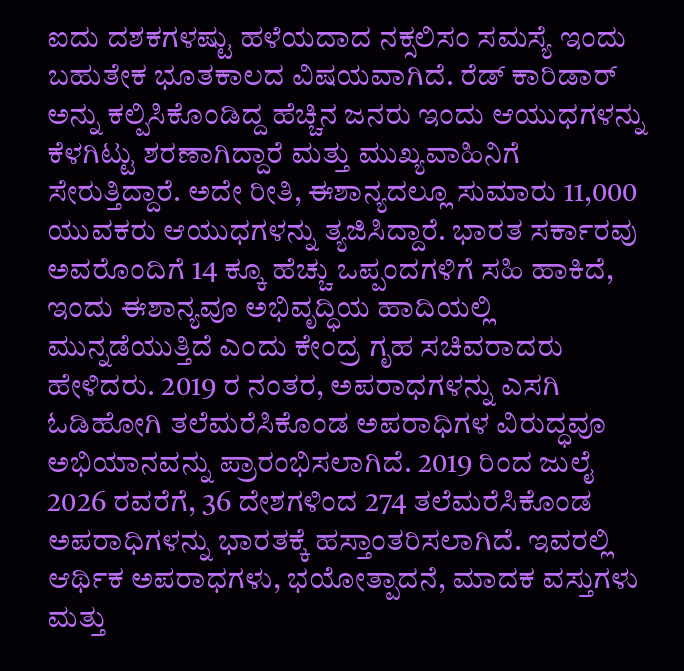ಐದು ದಶಕಗಳಷ್ಟು ಹಳೆಯದಾದ ನಕ್ಸಲಿಸಂ ಸಮಸ್ಯೆ ಇಂದು ಬಹುತೇಕ ಭೂತಕಾಲದ ವಿಷಯವಾಗಿದೆ. ರೆಡ್ ಕಾರಿಡಾರ್ ಅನ್ನು ಕಲ್ಪಿಸಿಕೊಂಡಿದ್ದ ಹೆಚ್ಚಿನ ಜನರು ಇಂದು ಆಯುಧಗಳನ್ನು ಕೆಳಗಿಟ್ಟು ಶರಣಾಗಿದ್ದಾರೆ ಮತ್ತು ಮುಖ್ಯವಾಹಿನಿಗೆ ಸೇರುತ್ತಿದ್ದಾರೆ. ಅದೇ ರೀತಿ, ಈಶಾನ್ಯದಲ್ಲೂ ಸುಮಾರು 11,000 ಯುವಕರು ಆಯುಧಗಳನ್ನು ತ್ಯಜಿಸಿದ್ದಾರೆ. ಭಾರತ ಸರ್ಕಾರವು ಅವರೊಂದಿಗೆ 14 ಕ್ಕೂ ಹೆಚ್ಚು ಒಪ್ಪಂದಗಳಿಗೆ ಸಹಿ ಹಾಕಿದೆ, ಇಂದು ಈಶಾನ್ಯವೂ ಅಭಿವೃದ್ಧಿಯ ಹಾದಿಯಲ್ಲಿ ಮುನ್ನಡೆಯುತ್ತಿದೆ ಎಂದು ಕೇಂದ್ರ ಗೃಹ ಸಚಿವರಾದರು ಹೇಳಿದರು. 2019 ರ ನಂತರ, ಅಪರಾಧಗಳನ್ನು ಎಸಗಿ ಓಡಿಹೋಗಿ ತಲೆಮರೆಸಿಕೊಂಡ ಅಪರಾಧಿಗಳ ವಿರುದ್ಧವೂ ಅಭಿಯಾನವನ್ನು ಪ್ರಾರಂಭಿಸಲಾಗಿದೆ. 2019 ರಿಂದ ಜುಲೈ 2026 ರವರೆಗೆ, 36 ದೇಶಗಳಿಂದ 274 ತಲೆಮರೆಸಿಕೊಂಡ ಅಪರಾಧಿಗಳನ್ನು ಭಾರತಕ್ಕೆ ಹಸ್ತಾಂತರಿಸಲಾಗಿದೆ. ಇವರಲ್ಲಿ ಆರ್ಥಿಕ ಅಪರಾಧಗಳು, ಭಯೋತ್ಪಾದನೆ, ಮಾದಕ ವಸ್ತುಗಳು ಮತ್ತು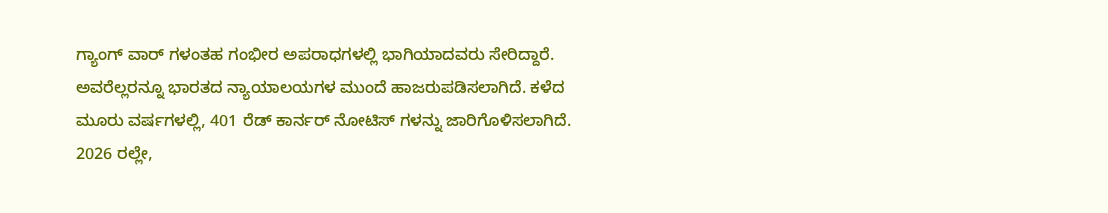ಗ್ಯಾಂಗ್ ವಾರ್‌ ಗಳಂತಹ ಗಂಭೀರ ಅಪರಾಧಗಳಲ್ಲಿ ಭಾಗಿಯಾದವರು ಸೇರಿದ್ದಾರೆ. ಅವರೆಲ್ಲರನ್ನೂ ಭಾರತದ ನ್ಯಾಯಾಲಯಗಳ ಮುಂದೆ ಹಾಜರುಪಡಿಸಲಾಗಿದೆ. ಕಳೆದ ಮೂರು ವರ್ಷಗಳಲ್ಲಿ, 401 ರೆಡ್ ಕಾರ್ನರ್ ನೋಟಿಸ್‌ ಗಳನ್ನು ಜಾರಿಗೊಳಿಸಲಾಗಿದೆ. 2026 ರಲ್ಲೇ,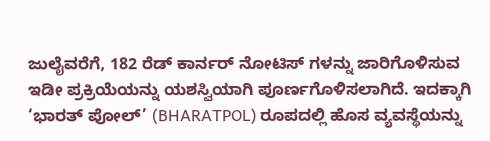ಜುಲೈವರೆಗೆ, 182 ರೆಡ್ ಕಾರ್ನರ್ ನೋಟಿಸ್‌ ಗಳನ್ನು ಜಾರಿಗೊಳಿಸುವ ಇಡೀ ಪ್ರಕ್ರಿಯೆಯನ್ನು ಯಶಸ್ವಿಯಾಗಿ ಪೂರ್ಣಗೊಳಿಸಲಾಗಿದೆ. ಇದಕ್ಕಾಗಿ ‘ಭಾರತ್‌ ಪೋಲ್’ (BHARATPOL) ರೂಪದಲ್ಲಿ ಹೊಸ ವ್ಯವಸ್ಥೆಯನ್ನು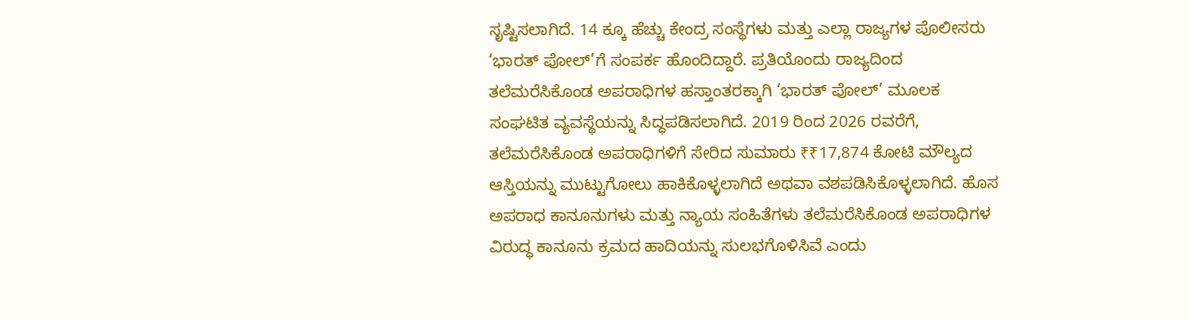ಸೃಷ್ಟಿಸಲಾಗಿದೆ. 14 ಕ್ಕೂ ಹೆಚ್ಚು ಕೇಂದ್ರ ಸಂಸ್ಥೆಗಳು ಮತ್ತು ಎಲ್ಲಾ ರಾಜ್ಯಗಳ ಪೊಲೀಸರು ‘ಭಾರತ್‌ ಪೋಲ್’ಗೆ ಸಂಪರ್ಕ ಹೊಂದಿದ್ದಾರೆ. ಪ್ರತಿಯೊಂದು ರಾಜ್ಯದಿಂದ ತಲೆಮರೆಸಿಕೊಂಡ ಅಪರಾಧಿಗಳ ಹಸ್ತಾಂತರಕ್ಕಾಗಿ ‘ಭಾರತ್‌ ಪೋಲ್’ ಮೂಲಕ ಸಂಘಟಿತ ವ್ಯವಸ್ಥೆಯನ್ನು ಸಿದ್ಧಪಡಿಸಲಾಗಿದೆ. 2019 ರಿಂದ 2026 ರವರೆಗೆ, ತಲೆಮರೆಸಿಕೊಂಡ ಅಪರಾಧಿಗಳಿಗೆ ಸೇರಿದ ಸುಮಾರು ₹₹17,874 ಕೋಟಿ ಮೌಲ್ಯದ ಆಸ್ತಿಯನ್ನು ಮುಟ್ಟುಗೋಲು ಹಾಕಿಕೊಳ್ಳಲಾಗಿದೆ ಅಥವಾ ವಶಪಡಿಸಿಕೊಳ್ಳಲಾಗಿದೆ. ಹೊಸ ಅಪರಾಧ ಕಾನೂನುಗಳು ಮತ್ತು ನ್ಯಾಯ ಸಂಹಿತೆಗಳು ತಲೆಮರೆಸಿಕೊಂಡ ಅಪರಾಧಿಗಳ ವಿರುದ್ಧ ಕಾನೂನು ಕ್ರಮದ ಹಾದಿಯನ್ನು ಸುಲಭಗೊಳಿಸಿವೆ ಎಂದು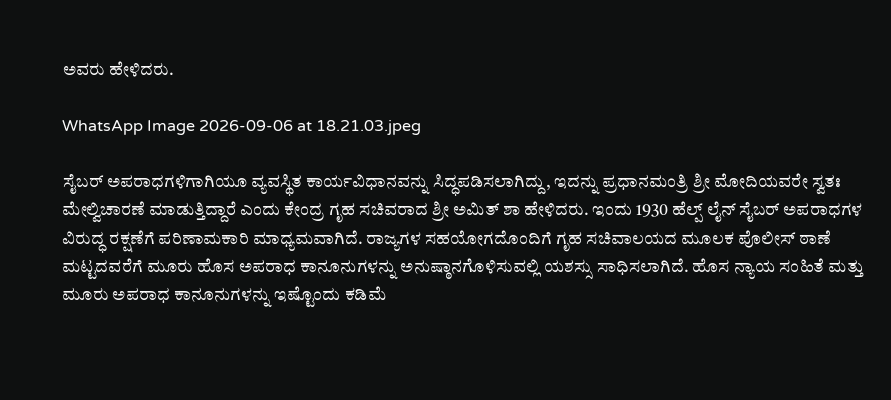ಅವರು ಹೇಳಿದರು.

WhatsApp Image 2026-09-06 at 18.21.03.jpeg

ಸೈಬರ್ ಅಪರಾಧಗಳಿಗಾಗಿಯೂ ವ್ಯವಸ್ಥಿತ ಕಾರ್ಯವಿಧಾನವನ್ನು ಸಿದ್ಧಪಡಿಸಲಾಗಿದ್ದು, ಇದನ್ನು ಪ್ರಧಾನಮಂತ್ರಿ ಶ್ರೀ ಮೋದಿಯವರೇ ಸ್ವತಃ ಮೇಲ್ವಿಚಾರಣೆ ಮಾಡುತ್ತಿದ್ದಾರೆ ಎಂದು ಕೇಂದ್ರ ಗೃಹ ಸಚಿವರಾದ ಶ್ರೀ ಅಮಿತ್ ಶಾ ಹೇಳಿದರು. ಇಂದು 1930 ಹೆಲ್ಪ್‌ ಲೈನ್ ಸೈಬರ್ ಅಪರಾಧಗಳ ವಿರುದ್ಧ ರಕ್ಷಣೆಗೆ ಪರಿಣಾಮಕಾರಿ ಮಾಧ್ಯಮವಾಗಿದೆ. ರಾಜ್ಯಗಳ ಸಹಯೋಗದೊಂದಿಗೆ ಗೃಹ ಸಚಿವಾಲಯದ ಮೂಲಕ ಪೊಲೀಸ್ ಠಾಣೆ ಮಟ್ಟದವರೆಗೆ ಮೂರು ಹೊಸ ಅಪರಾಧ ಕಾನೂನುಗಳನ್ನು ಅನುಷ್ಠಾನಗೊಳಿಸುವಲ್ಲಿ ಯಶಸ್ಸು ಸಾಧಿಸಲಾಗಿದೆ. ಹೊಸ ನ್ಯಾಯ ಸಂಹಿತೆ ಮತ್ತು ಮೂರು ಅಪರಾಧ ಕಾನೂನುಗಳನ್ನು ಇಷ್ಟೊಂದು ಕಡಿಮೆ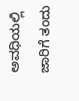ಅವಧಿಯಲ್ಲಿ ಜಾರಿಗೆ ತಂದು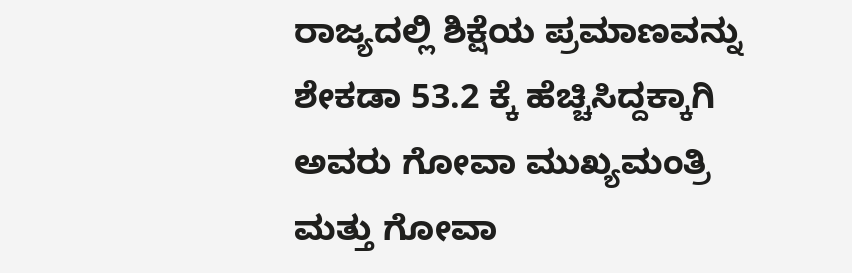ರಾಜ್ಯದಲ್ಲಿ ಶಿಕ್ಷೆಯ ಪ್ರಮಾಣವನ್ನು ಶೇಕಡಾ 53.2 ಕ್ಕೆ ಹೆಚ್ಚಿಸಿದ್ದಕ್ಕಾಗಿ ಅವರು ಗೋವಾ ಮುಖ್ಯಮಂತ್ರಿ ಮತ್ತು ಗೋವಾ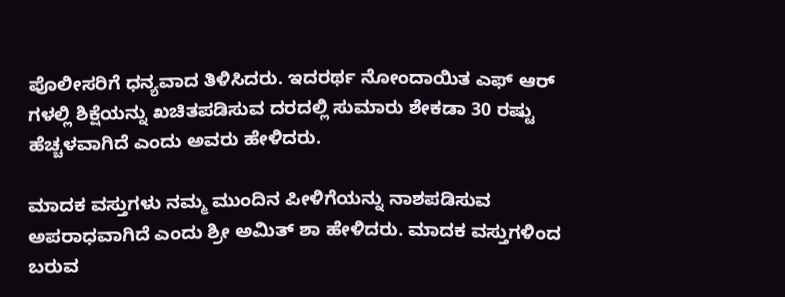ಪೊಲೀಸರಿಗೆ ಧನ್ಯವಾದ ತಿಳಿಸಿದರು. ಇದರರ್ಥ ನೋಂದಾಯಿತ ಎಫ್‌ ಆರ್‌ ಗಳಲ್ಲಿ ಶಿಕ್ಷೆಯನ್ನು ಖಚಿತಪಡಿಸುವ ದರದಲ್ಲಿ ಸುಮಾರು ಶೇಕಡಾ 30 ರಷ್ಟು ಹೆಚ್ಚಳವಾಗಿದೆ ಎಂದು ಅವರು ಹೇಳಿದರು.

ಮಾದಕ ವಸ್ತುಗಳು ನಮ್ಮ ಮುಂದಿನ ಪೀಳಿಗೆಯನ್ನು ನಾಶಪಡಿಸುವ ಅಪರಾಧವಾಗಿದೆ ಎಂದು ಶ್ರೀ ಅಮಿತ್ ಶಾ ಹೇಳಿದರು. ಮಾದಕ ವಸ್ತುಗಳಿಂದ ಬರುವ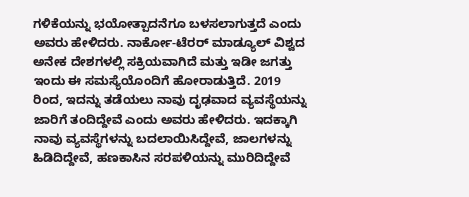ಗಳಿಕೆಯನ್ನು ಭಯೋತ್ಪಾದನೆಗೂ ಬಳಸಲಾಗುತ್ತದೆ ಎಂದು ಅವರು ಹೇಳಿದರು. ನಾರ್ಕೋ-ಟೆರರ್ ಮಾಡ್ಯೂಲ್ ವಿಶ್ವದ ಅನೇಕ ದೇಶಗಳಲ್ಲಿ ಸಕ್ರಿಯವಾಗಿದೆ ಮತ್ತು ಇಡೀ ಜಗತ್ತು ಇಂದು ಈ ಸಮಸ್ಯೆಯೊಂದಿಗೆ ಹೋರಾಡುತ್ತಿದೆ. 2019 ರಿಂದ, ಇದನ್ನು ತಡೆಯಲು ನಾವು ದೃಢವಾದ ವ್ಯವಸ್ಥೆಯನ್ನು ಜಾರಿಗೆ ತಂದಿದ್ದೇವೆ ಎಂದು ಅವರು ಹೇಳಿದರು. ಇದಕ್ಕಾಗಿ ನಾವು ವ್ಯವಸ್ಥೆಗಳನ್ನು ಬದಲಾಯಿಸಿದ್ದೇವೆ, ಜಾಲಗಳನ್ನು ಹಿಡಿದಿದ್ದೇವೆ, ಹಣಕಾಸಿನ ಸರಪಳಿಯನ್ನು ಮುರಿದಿದ್ದೇವೆ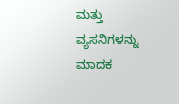ಮತ್ತು ವ್ಯಸನಿಗಳನ್ನು ಮಾದಕ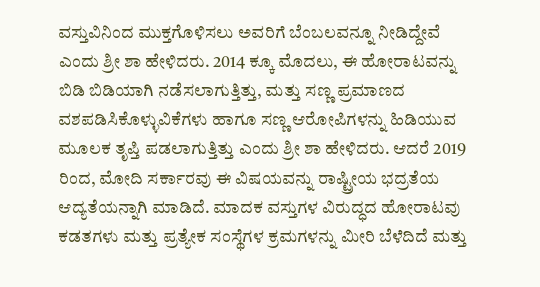ವಸ್ತುವಿನಿಂದ ಮುಕ್ತಗೊಳಿಸಲು ಅವರಿಗೆ ಬೆಂಬಲವನ್ನೂ ನೀಡಿದ್ದೇವೆ ಎಂದು ಶ್ರೀ ಶಾ ಹೇಳಿದರು. 2014 ಕ್ಕೂ ಮೊದಲು, ಈ ಹೋರಾಟವನ್ನು ಬಿಡಿ ಬಿಡಿಯಾಗಿ ನಡೆಸಲಾಗುತ್ತಿತ್ತು, ಮತ್ತು ಸಣ್ಣ ಪ್ರಮಾಣದ ವಶಪಡಿಸಿಕೊಳ್ಳುವಿಕೆಗಳು ಹಾಗೂ ಸಣ್ಣ ಆರೋಪಿಗಳನ್ನು ಹಿಡಿಯುವ ಮೂಲಕ ತೃಪ್ತಿ ಪಡಲಾಗುತ್ತಿತ್ತು ಎಂದು ಶ್ರೀ ಶಾ ಹೇಳಿದರು. ಆದರೆ 2019 ರಿಂದ, ಮೋದಿ ಸರ್ಕಾರವು ಈ ವಿಷಯವನ್ನು ರಾಷ್ಟ್ರೀಯ ಭದ್ರತೆಯ ಆದ್ಯತೆಯನ್ನಾಗಿ ಮಾಡಿದೆ. ಮಾದಕ ವಸ್ತುಗಳ ವಿರುದ್ಧದ ಹೋರಾಟವು ಕಡತಗಳು ಮತ್ತು ಪ್ರತ್ಯೇಕ ಸಂಸ್ಥೆಗಳ ಕ್ರಮಗಳನ್ನು ಮೀರಿ ಬೆಳೆದಿದೆ ಮತ್ತು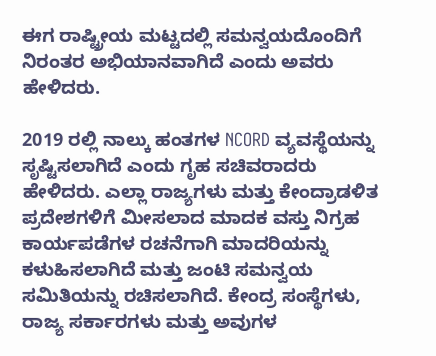ಈಗ ರಾಷ್ಟ್ರೀಯ ಮಟ್ಟದಲ್ಲಿ ಸಮನ್ವಯದೊಂದಿಗೆ ನಿರಂತರ ಅಭಿಯಾನವಾಗಿದೆ ಎಂದು ಅವರು ಹೇಳಿದರು.

2019 ರಲ್ಲಿ ನಾಲ್ಕು ಹಂತಗಳ NCORD ವ್ಯವಸ್ಥೆಯನ್ನು ಸೃಷ್ಟಿಸಲಾಗಿದೆ ಎಂದು ಗೃಹ ಸಚಿವರಾದರು ಹೇಳಿದರು. ಎಲ್ಲಾ ರಾಜ್ಯಗಳು ಮತ್ತು ಕೇಂದ್ರಾಡಳಿತ ಪ್ರದೇಶಗಳಿಗೆ ಮೀಸಲಾದ ಮಾದಕ ವಸ್ತು ನಿಗ್ರಹ ಕಾರ್ಯಪಡೆಗಳ ರಚನೆಗಾಗಿ ಮಾದರಿಯನ್ನು ಕಳುಹಿಸಲಾಗಿದೆ ಮತ್ತು ಜಂಟಿ ಸಮನ್ವಯ ಸಮಿತಿಯನ್ನು ರಚಿಸಲಾಗಿದೆ. ಕೇಂದ್ರ ಸಂಸ್ಥೆಗಳು, ರಾಜ್ಯ ಸರ್ಕಾರಗಳು ಮತ್ತು ಅವುಗಳ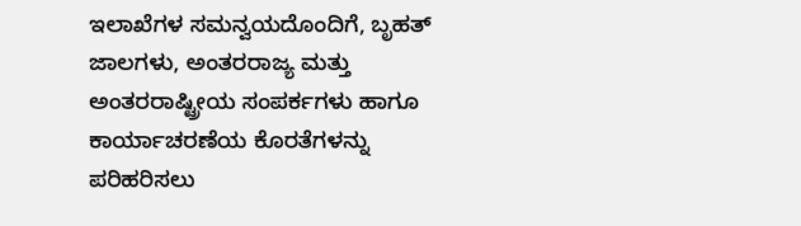ಇಲಾಖೆಗಳ ಸಮನ್ವಯದೊಂದಿಗೆ, ಬೃಹತ್ ಜಾಲಗಳು, ಅಂತರರಾಜ್ಯ ಮತ್ತು ಅಂತರರಾಷ್ಟ್ರೀಯ ಸಂಪರ್ಕಗಳು ಹಾಗೂ ಕಾರ್ಯಾಚರಣೆಯ ಕೊರತೆಗಳನ್ನು ಪರಿಹರಿಸಲು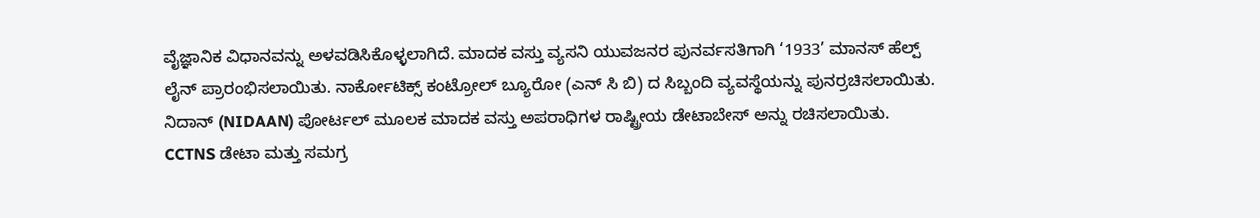ವೈಜ್ಞಾನಿಕ ವಿಧಾನವನ್ನು ಅಳವಡಿಸಿಕೊಳ್ಳಲಾಗಿದೆ. ಮಾದಕ ವಸ್ತು ವ್ಯಸನಿ ಯುವಜನರ ಪುನರ್ವಸತಿಗಾಗಿ ‘1933’ ಮಾನಸ್ ಹೆಲ್ಪ್‌ ಲೈನ್ ಪ್ರಾರಂಭಿಸಲಾಯಿತು. ನಾರ್ಕೋಟಿಕ್ಸ್ ಕಂಟ್ರೋಲ್ ಬ್ಯೂರೋ (ಎನ್‌ ಸಿ ಬಿ) ದ ಸಿಬ್ಬಂದಿ ವ್ಯವಸ್ಥೆಯನ್ನು ಪುನರ್ರಚಿಸಲಾಯಿತು. ನಿದಾನ್ (NIDAAN) ಪೋರ್ಟಲ್ ಮೂಲಕ ಮಾದಕ ವಸ್ತು ಅಪರಾಧಿಗಳ ರಾಷ್ಟ್ರೀಯ ಡೇಟಾಬೇಸ್ ಅನ್ನು ರಚಿಸಲಾಯಿತು. CCTNS ಡೇಟಾ ಮತ್ತು ಸಮಗ್ರ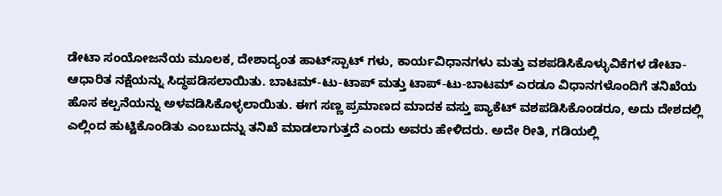ಡೇಟಾ ಸಂಯೋಜನೆಯ ಮೂಲಕ, ದೇಶಾದ್ಯಂತ ಹಾಟ್‌ಸ್ಪಾಟ್‌ ಗಳು, ಕಾರ್ಯವಿಧಾನಗಳು ಮತ್ತು ವಶಪಡಿಸಿಕೊಳ್ಳುವಿಕೆಗಳ ಡೇಟಾ-ಆಧಾರಿತ ನಕ್ಷೆಯನ್ನು ಸಿದ್ಧಪಡಿಸಲಾಯಿತು. ಬಾಟಮ್-ಟು-ಟಾಪ್ ಮತ್ತು ಟಾಪ್-ಟು-ಬಾಟಮ್ ಎರಡೂ ವಿಧಾನಗಳೊಂದಿಗೆ ತನಿಖೆಯ ಹೊಸ ಕಲ್ಪನೆಯನ್ನು ಅಳವಡಿಸಿಕೊಳ್ಳಲಾಯಿತು. ಈಗ ಸಣ್ಣ ಪ್ರಮಾಣದ ಮಾದಕ ವಸ್ತು ಪ್ಯಾಕೆಟ್ ವಶಪಡಿಸಿಕೊಂಡರೂ, ಅದು ದೇಶದಲ್ಲಿ ಎಲ್ಲಿಂದ ಹುಟ್ಟಿಕೊಂಡಿತು ಎಂಬುದನ್ನು ತನಿಖೆ ಮಾಡಲಾಗುತ್ತದೆ ಎಂದು ಅವರು ಹೇಳಿದರು. ಅದೇ ರೀತಿ, ಗಡಿಯಲ್ಲಿ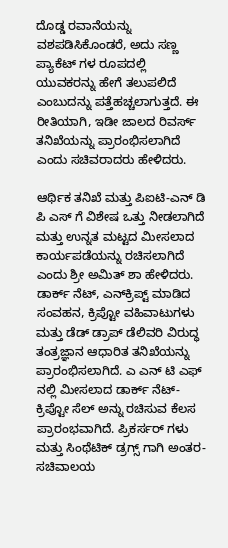ದೊಡ್ಡ ರವಾನೆಯನ್ನು ವಶಪಡಿಸಿಕೊಂಡರೆ, ಅದು ಸಣ್ಣ ಪ್ಯಾಕೆಟ್‌ ಗಳ ರೂಪದಲ್ಲಿ ಯುವಕರನ್ನು ಹೇಗೆ ತಲುಪಲಿದೆ ಎಂಬುದನ್ನು ಪತ್ತೆಹಚ್ಚಲಾಗುತ್ತದೆ. ಈ ರೀತಿಯಾಗಿ, ಇಡೀ ಜಾಲದ ರಿವರ್ಸ್ ತನಿಖೆಯನ್ನು ಪ್ರಾರಂಭಿಸಲಾಗಿದೆ ಎಂದು ಸಚಿವರಾದರು ಹೇಳಿದರು.

ಆರ್ಥಿಕ ತನಿಖೆ ಮತ್ತು ಪಿಐಟಿ-ಎನ್‌ ಡಿ ಪಿ ಎಸ್‌ ಗೆ ವಿಶೇಷ ಒತ್ತು ನೀಡಲಾಗಿದೆ ಮತ್ತು ಉನ್ನತ ಮಟ್ಟದ ಮೀಸಲಾದ ಕಾರ್ಯಪಡೆಯನ್ನು ರಚಿಸಲಾಗಿದೆ ಎಂದು ಶ್ರೀ ಅಮಿತ್ ಶಾ ಹೇಳಿದರು. ಡಾರ್ಕ್ ನೆಟ್, ಎನ್‌ಕ್ರಿಪ್ಟ್ ಮಾಡಿದ ಸಂವಹನ, ಕ್ರಿಪ್ಟೋ ವಹಿವಾಟುಗಳು ಮತ್ತು ಡೆಡ್ ಡ್ರಾಪ್ ಡೆಲಿವರಿ ವಿರುದ್ಧ ತಂತ್ರಜ್ಞಾನ ಆಧಾರಿತ ತನಿಖೆಯನ್ನು ಪ್ರಾರಂಭಿಸಲಾಗಿದೆ. ಎ ಎನ್‌ ಟಿ ಎಫ್‌ ನಲ್ಲಿ ಮೀಸಲಾದ ಡಾರ್ಕ್ ನೆಟ್-ಕ್ರಿಪ್ಟೋ ಸೆಲ್ ಅನ್ನು ರಚಿಸುವ ಕೆಲಸ ಪ್ರಾರಂಭವಾಗಿದೆ. ಪ್ರಿಕರ್ಸರ್‌ ಗಳು ಮತ್ತು ಸಿಂಥೆಟಿಕ್ ಡ್ರಗ್ಸ್‌ ಗಾಗಿ ಅಂತರ-ಸಚಿವಾಲಯ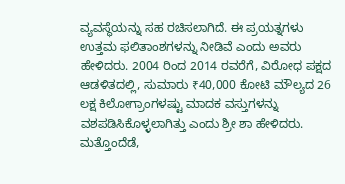ವ್ಯವಸ್ಥೆಯನ್ನು ಸಹ ರಚಿಸಲಾಗಿದೆ. ಈ ಪ್ರಯತ್ನಗಳು ಉತ್ತಮ ಫಲಿತಾಂಶಗಳನ್ನು ನೀಡಿವೆ ಎಂದು ಅವರು ಹೇಳಿದರು. 2004 ರಿಂದ 2014 ರವರೆಗೆ, ವಿರೋಧ ಪಕ್ಷದ ಆಡಳಿತದಲ್ಲಿ, ಸುಮಾರು ₹40,000 ಕೋಟಿ ಮೌಲ್ಯದ 26 ಲಕ್ಷ ಕಿಲೋಗ್ರಾಂಗಳಷ್ಟು ಮಾದಕ ವಸ್ತುಗಳನ್ನು ವಶಪಡಿಸಿಕೊಳ್ಳಲಾಗಿತ್ತು ಎಂದು ಶ್ರೀ ಶಾ ಹೇಳಿದರು. ಮತ್ತೊಂದೆಡೆ,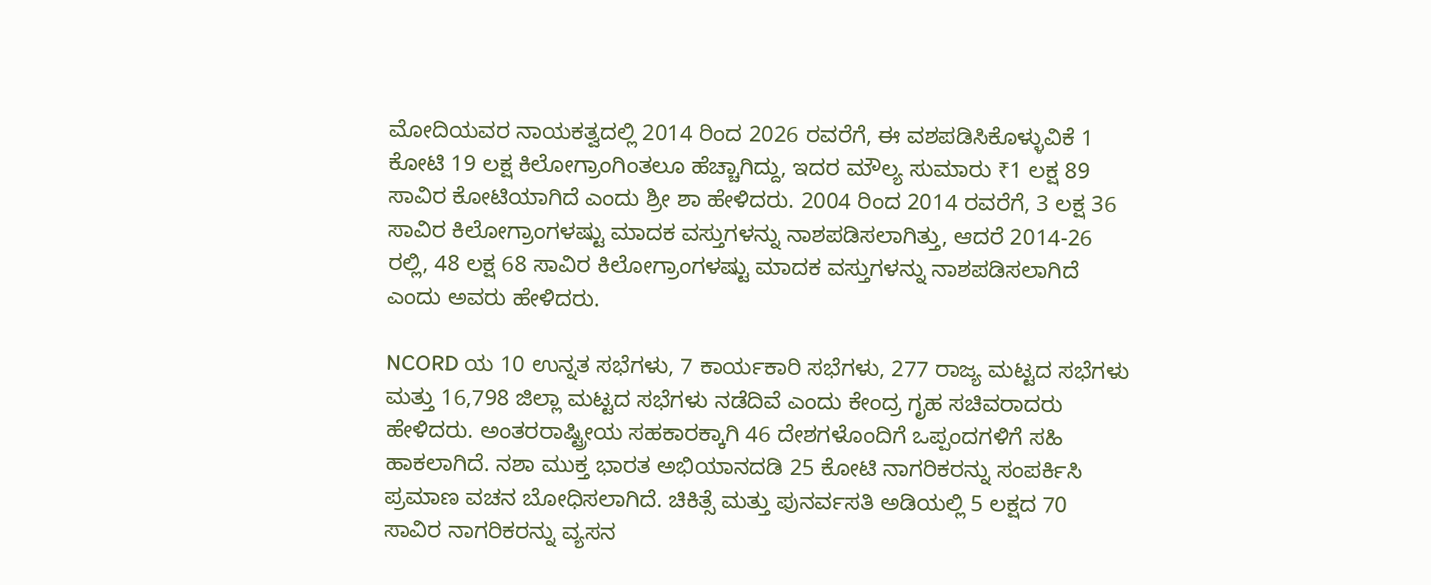ಮೋದಿಯವರ ನಾಯಕತ್ವದಲ್ಲಿ 2014 ರಿಂದ 2026 ರವರೆಗೆ, ಈ ವಶಪಡಿಸಿಕೊಳ್ಳುವಿಕೆ 1 ಕೋಟಿ 19 ಲಕ್ಷ ಕಿಲೋಗ್ರಾಂಗಿಂತಲೂ ಹೆಚ್ಚಾಗಿದ್ದು, ಇದರ ಮೌಲ್ಯ ಸುಮಾರು ₹1 ಲಕ್ಷ 89 ಸಾವಿರ ಕೋಟಿಯಾಗಿದೆ ಎಂದು ಶ್ರೀ ಶಾ ಹೇಳಿದರು. 2004 ರಿಂದ 2014 ರವರೆಗೆ, 3 ಲಕ್ಷ 36 ಸಾವಿರ ಕಿಲೋಗ್ರಾಂಗಳಷ್ಟು ಮಾದಕ ವಸ್ತುಗಳನ್ನು ನಾಶಪಡಿಸಲಾಗಿತ್ತು, ಆದರೆ 2014-26 ರಲ್ಲಿ, 48 ಲಕ್ಷ 68 ಸಾವಿರ ಕಿಲೋಗ್ರಾಂಗಳಷ್ಟು ಮಾದಕ ವಸ್ತುಗಳನ್ನು ನಾಶಪಡಿಸಲಾಗಿದೆ ಎಂದು ಅವರು ಹೇಳಿದರು.

NCORD ಯ 10 ಉನ್ನತ ಸಭೆಗಳು, 7 ಕಾರ್ಯಕಾರಿ ಸಭೆಗಳು, 277 ರಾಜ್ಯ ಮಟ್ಟದ ಸಭೆಗಳು ಮತ್ತು 16,798 ಜಿಲ್ಲಾ ಮಟ್ಟದ ಸಭೆಗಳು ನಡೆದಿವೆ ಎಂದು ಕೇಂದ್ರ ಗೃಹ ಸಚಿವರಾದರು ಹೇಳಿದರು. ಅಂತರರಾಷ್ಟ್ರೀಯ ಸಹಕಾರಕ್ಕಾಗಿ 46 ದೇಶಗಳೊಂದಿಗೆ ಒಪ್ಪಂದಗಳಿಗೆ ಸಹಿ ಹಾಕಲಾಗಿದೆ. ನಶಾ ಮುಕ್ತ ಭಾರತ ಅಭಿಯಾನದಡಿ 25 ಕೋಟಿ ನಾಗರಿಕರನ್ನು ಸಂಪರ್ಕಿಸಿ ಪ್ರಮಾಣ ವಚನ ಬೋಧಿಸಲಾಗಿದೆ. ಚಿಕಿತ್ಸೆ ಮತ್ತು ಪುನರ್ವಸತಿ ಅಡಿಯಲ್ಲಿ 5 ಲಕ್ಷದ 70 ಸಾವಿರ ನಾಗರಿಕರನ್ನು ವ್ಯಸನ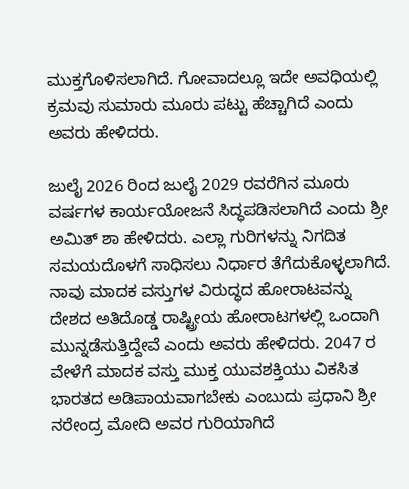ಮುಕ್ತಗೊಳಿಸಲಾಗಿದೆ. ಗೋವಾದಲ್ಲೂ ಇದೇ ಅವಧಿಯಲ್ಲಿ ಕ್ರಮವು ಸುಮಾರು ಮೂರು ಪಟ್ಟು ಹೆಚ್ಚಾಗಿದೆ ಎಂದು ಅವರು ಹೇಳಿದರು.

ಜುಲೈ 2026 ರಿಂದ ಜುಲೈ 2029 ರವರೆಗಿನ ಮೂರು ವರ್ಷಗಳ ಕಾರ್ಯಯೋಜನೆ ಸಿದ್ಧಪಡಿಸಲಾಗಿದೆ ಎಂದು ಶ್ರೀ ಅಮಿತ್ ಶಾ ಹೇಳಿದರು. ಎಲ್ಲಾ ಗುರಿಗಳನ್ನು ನಿಗದಿತ ಸಮಯದೊಳಗೆ ಸಾಧಿಸಲು ನಿರ್ಧಾರ ತೆಗೆದುಕೊಳ್ಳಲಾಗಿದೆ. ನಾವು ಮಾದಕ ವಸ್ತುಗಳ ವಿರುದ್ಧದ ಹೋರಾಟವನ್ನು ದೇಶದ ಅತಿದೊಡ್ಡ ರಾಷ್ಟ್ರೀಯ ಹೋರಾಟಗಳಲ್ಲಿ ಒಂದಾಗಿ ಮುನ್ನಡೆಸುತ್ತಿದ್ದೇವೆ ಎಂದು ಅವರು ಹೇಳಿದರು. 2047 ರ ವೇಳೆಗೆ ಮಾದಕ ವಸ್ತು ಮುಕ್ತ ಯುವಶಕ್ತಿಯು ವಿಕಸಿತ ಭಾರತದ ಅಡಿಪಾಯವಾಗಬೇಕು ಎಂಬುದು ಪ್ರಧಾನಿ ಶ್ರೀ ನರೇಂದ್ರ ಮೋದಿ ಅವರ ಗುರಿಯಾಗಿದೆ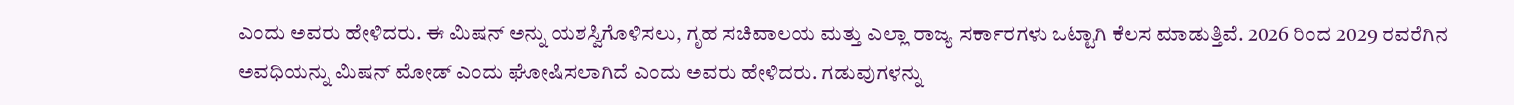ಎಂದು ಅವರು ಹೇಳಿದರು. ಈ ಮಿಷನ್ ಅನ್ನು ಯಶಸ್ವಿಗೊಳಿಸಲು, ಗೃಹ ಸಚಿವಾಲಯ ಮತ್ತು ಎಲ್ಲಾ ರಾಜ್ಯ ಸರ್ಕಾರಗಳು ಒಟ್ಟಾಗಿ ಕೆಲಸ ಮಾಡುತ್ತಿವೆ. 2026 ರಿಂದ 2029 ರವರೆಗಿನ ಅವಧಿಯನ್ನು ಮಿಷನ್ ಮೋಡ್ ಎಂದು ಘೋಷಿಸಲಾಗಿದೆ ಎಂದು ಅವರು ಹೇಳಿದರು. ಗಡುವುಗಳನ್ನು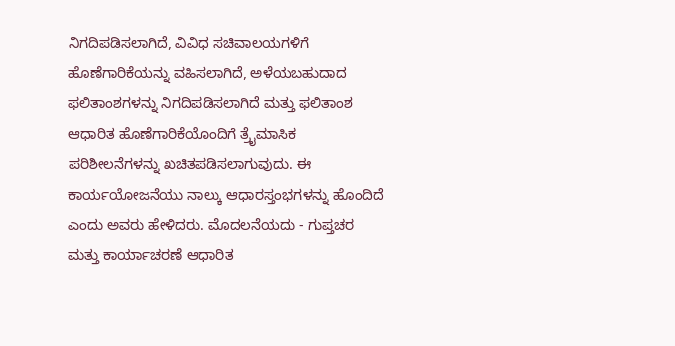ನಿಗದಿಪಡಿಸಲಾಗಿದೆ, ವಿವಿಧ ಸಚಿವಾಲಯಗಳಿಗೆ ಹೊಣೆಗಾರಿಕೆಯನ್ನು ವಹಿಸಲಾಗಿದೆ, ಅಳೆಯಬಹುದಾದ ಫಲಿತಾಂಶಗಳನ್ನು ನಿಗದಿಪಡಿಸಲಾಗಿದೆ ಮತ್ತು ಫಲಿತಾಂಶ ಆಧಾರಿತ ಹೊಣೆಗಾರಿಕೆಯೊಂದಿಗೆ ತ್ರೈಮಾಸಿಕ ಪರಿಶೀಲನೆಗಳನ್ನು ಖಚಿತಪಡಿಸಲಾಗುವುದು. ಈ ಕಾರ್ಯಯೋಜನೆಯು ನಾಲ್ಕು ಆಧಾರಸ್ತಂಭಗಳನ್ನು ಹೊಂದಿದೆ ಎಂದು ಅವರು ಹೇಳಿದರು. ಮೊದಲನೆಯದು - ಗುಪ್ತಚರ ಮತ್ತು ಕಾರ್ಯಾಚರಣೆ ಆಧಾರಿತ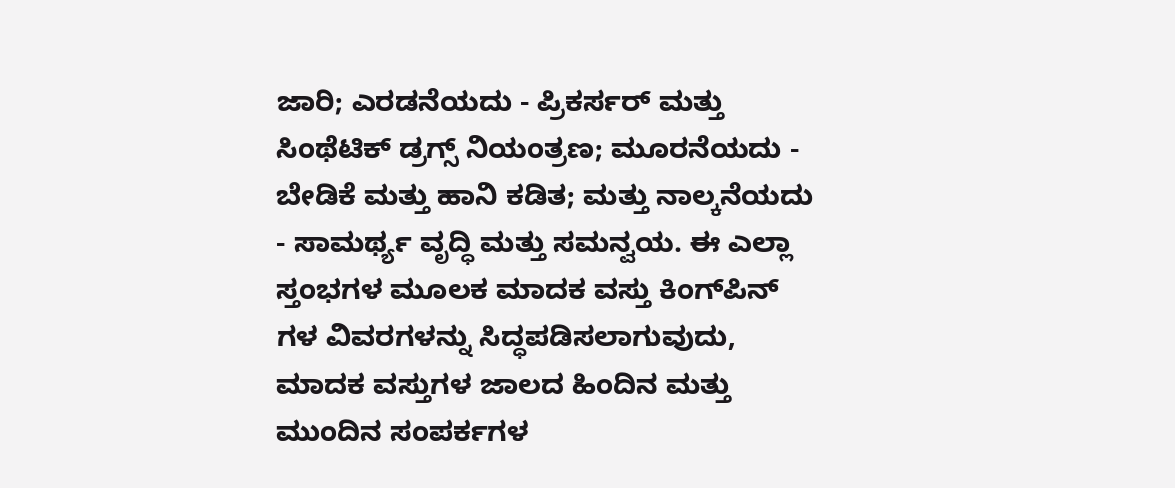ಜಾರಿ; ಎರಡನೆಯದು - ಪ್ರಿಕರ್ಸರ್ ಮತ್ತು ಸಿಂಥೆಟಿಕ್ ಡ್ರಗ್ಸ್ ನಿಯಂತ್ರಣ; ಮೂರನೆಯದು - ಬೇಡಿಕೆ ಮತ್ತು ಹಾನಿ ಕಡಿತ; ಮತ್ತು ನಾಲ್ಕನೆಯದು - ಸಾಮರ್ಥ್ಯ ವೃದ್ಧಿ ಮತ್ತು ಸಮನ್ವಯ. ಈ ಎಲ್ಲಾ ಸ್ತಂಭಗಳ ಮೂಲಕ ಮಾದಕ ವಸ್ತು ಕಿಂಗ್‌ಪಿನ್‌ ಗಳ ವಿವರಗಳನ್ನು ಸಿದ್ಧಪಡಿಸಲಾಗುವುದು, ಮಾದಕ ವಸ್ತುಗಳ ಜಾಲದ ಹಿಂದಿನ ಮತ್ತು ಮುಂದಿನ ಸಂಪರ್ಕಗಳ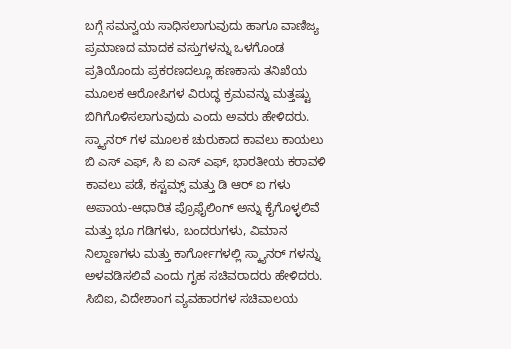ಬಗ್ಗೆ ಸಮನ್ವಯ ಸಾಧಿಸಲಾಗುವುದು ಹಾಗೂ ವಾಣಿಜ್ಯ ಪ್ರಮಾಣದ ಮಾದಕ ವಸ್ತುಗಳನ್ನು ಒಳಗೊಂಡ ಪ್ರತಿಯೊಂದು ಪ್ರಕರಣದಲ್ಲೂ ಹಣಕಾಸು ತನಿಖೆಯ ಮೂಲಕ ಆರೋಪಿಗಳ ವಿರುದ್ಧ ಕ್ರಮವನ್ನು ಮತ್ತಷ್ಟು ಬಿಗಿಗೊಳಿಸಲಾಗುವುದು ಎಂದು ಅವರು ಹೇಳಿದರು. ಸ್ಕ್ಯಾನರ್‌ ಗಳ ಮೂಲಕ ಚುರುಕಾದ ಕಾವಲು ಕಾಯಲು ಬಿ ಎಸ್‌ ಎಫ್, ಸಿ ಐ ಎಸ್‌ ಎಫ್, ಭಾರತೀಯ ಕರಾವಳಿ ಕಾವಲು ಪಡೆ, ಕಸ್ಟಮ್ಸ್ ಮತ್ತು ಡಿ ಆರ್‌ ಐ ಗಳು ಅಪಾಯ-ಆಧಾರಿತ ಪ್ರೊಫೈಲಿಂಗ್ ಅನ್ನು ಕೈಗೊಳ್ಳಲಿವೆ ಮತ್ತು ಭೂ ಗಡಿಗಳು, ಬಂದರುಗಳು, ವಿಮಾನ ನಿಲ್ದಾಣಗಳು ಮತ್ತು ಕಾರ್ಗೋಗಳಲ್ಲಿ ಸ್ಕ್ಯಾನರ್‌ ಗಳನ್ನು ಅಳವಡಿಸಲಿವೆ ಎಂದು ಗೃಹ ಸಚಿವರಾದರು ಹೇಳಿದರು. ಸಿಬಿಐ, ವಿದೇಶಾಂಗ ವ್ಯವಹಾರಗಳ ಸಚಿವಾಲಯ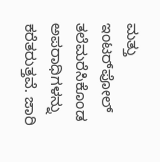ಮತ್ತು ಇಂಟರ್‌ಪೋಲ್ ತಲೆಮರೆಸಿಕೊಂಡ ಅಪರಾಧಿಗಳನ್ನು ಕರೆತರುತ್ತವೆ. ಜಾರಿ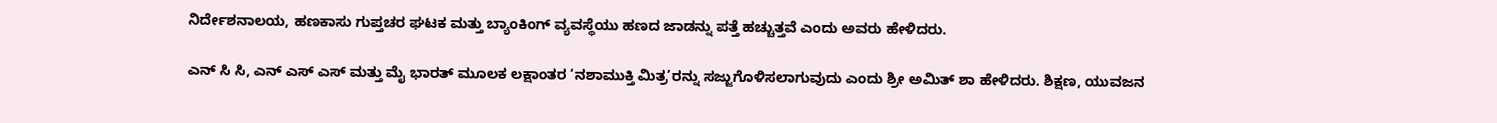ನಿರ್ದೇಶನಾಲಯ, ಹಣಕಾಸು ಗುಪ್ತಚರ ಘಟಕ ಮತ್ತು ಬ್ಯಾಂಕಿಂಗ್ ವ್ಯವಸ್ಥೆಯು ಹಣದ ಜಾಡನ್ನು ಪತ್ತೆ ಹಚ್ಚುತ್ತವೆ ಎಂದು ಅವರು ಹೇಳಿದರು.

ಎನ್‌ ಸಿ ಸಿ, ಎನ್‌ ಎಸ್‌ ಎಸ್ ಮತ್ತು ಮೈ ಭಾರತ್ ಮೂಲಕ ಲಕ್ಷಾಂತರ ‘ನಶಾಮುಕ್ತಿ ಮಿತ್ರ’ರನ್ನು ಸಜ್ಜುಗೊಳಿಸಲಾಗುವುದು ಎಂದು ಶ್ರೀ ಅಮಿತ್ ಶಾ ಹೇಳಿದರು. ಶಿಕ್ಷಣ, ಯುವಜನ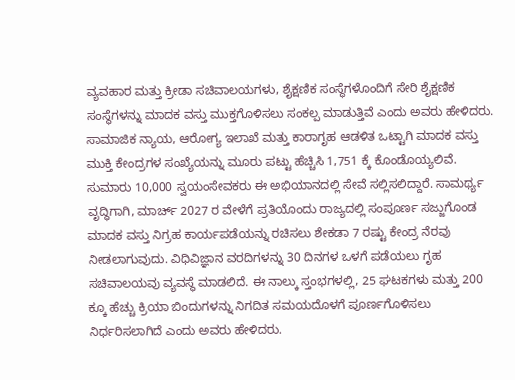ವ್ಯವಹಾರ ಮತ್ತು ಕ್ರೀಡಾ ಸಚಿವಾಲಯಗಳು, ಶೈಕ್ಷಣಿಕ ಸಂಸ್ಥೆಗಳೊಂದಿಗೆ ಸೇರಿ ಶೈಕ್ಷಣಿಕ ಸಂಸ್ಥೆಗಳನ್ನು ಮಾದಕ ವಸ್ತು ಮುಕ್ತಗೊಳಿಸಲು ಸಂಕಲ್ಪ ಮಾಡುತ್ತಿವೆ ಎಂದು ಅವರು ಹೇಳಿದರು. ಸಾಮಾಜಿಕ ನ್ಯಾಯ, ಆರೋಗ್ಯ ಇಲಾಖೆ ಮತ್ತು ಕಾರಾಗೃಹ ಆಡಳಿತ ಒಟ್ಟಾಗಿ ಮಾದಕ ವಸ್ತು ಮುಕ್ತಿ ಕೇಂದ್ರಗಳ ಸಂಖ್ಯೆಯನ್ನು ಮೂರು ಪಟ್ಟು ಹೆಚ್ಚಿಸಿ 1,751 ಕ್ಕೆ ಕೊಂಡೊಯ್ಯಲಿವೆ. ಸುಮಾರು 10,000 ಸ್ವಯಂಸೇವಕರು ಈ ಅಭಿಯಾನದಲ್ಲಿ ಸೇವೆ ಸಲ್ಲಿಸಲಿದ್ದಾರೆ. ಸಾಮರ್ಥ್ಯ ವೃದ್ಧಿಗಾಗಿ, ಮಾರ್ಚ್ 2027 ರ ವೇಳೆಗೆ ಪ್ರತಿಯೊಂದು ರಾಜ್ಯದಲ್ಲಿ ಸಂಪೂರ್ಣ ಸಜ್ಜುಗೊಂಡ ಮಾದಕ ವಸ್ತು ನಿಗ್ರಹ ಕಾರ್ಯಪಡೆಯನ್ನು ರಚಿಸಲು ಶೇಕಡಾ 7 ರಷ್ಟು ಕೇಂದ್ರ ನೆರವು ನೀಡಲಾಗುವುದು. ವಿಧಿವಿಜ್ಞಾನ ವರದಿಗಳನ್ನು 30 ದಿನಗಳ ಒಳಗೆ ಪಡೆಯಲು ಗೃಹ ಸಚಿವಾಲಯವು ವ್ಯವಸ್ಥೆ ಮಾಡಲಿದೆ. ಈ ನಾಲ್ಕು ಸ್ತಂಭಗಳಲ್ಲಿ, 25 ಘಟಕಗಳು ಮತ್ತು 200 ಕ್ಕೂ ಹೆಚ್ಚು ಕ್ರಿಯಾ ಬಿಂದುಗಳನ್ನು ನಿಗದಿತ ಸಮಯದೊಳಗೆ ಪೂರ್ಣಗೊಳಿಸಲು ನಿರ್ಧರಿಸಲಾಗಿದೆ ಎಂದು ಅವರು ಹೇಳಿದರು.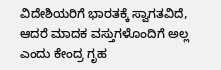ವಿದೇಶಿಯರಿಗೆ ಭಾರತಕ್ಕೆ ಸ್ವಾಗತವಿದೆ, ಆದರೆ ಮಾದಕ ವಸ್ತುಗಳೊಂದಿಗೆ ಅಲ್ಲ ಎಂದು ಕೇಂದ್ರ ಗೃಹ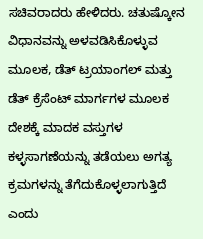ಸಚಿವರಾದರು ಹೇಳಿದರು. ಚತುಷ್ಕೋನ ವಿಧಾನವನ್ನು ಅಳವಡಿಸಿಕೊಳ್ಳುವ ಮೂಲಕ, ಡೆತ್ ಟ್ರಯಾಂಗಲ್ ಮತ್ತು ಡೆತ್ ಕ್ರೆಸೆಂಟ್ ಮಾರ್ಗಗಳ ಮೂಲಕ ದೇಶಕ್ಕೆ ಮಾದಕ ವಸ್ತುಗಳ ಕಳ್ಳಸಾಗಣೆಯನ್ನು ತಡೆಯಲು ಅಗತ್ಯ ಕ್ರಮಗಳನ್ನು ತೆಗೆದುಕೊಳ್ಳಲಾಗುತ್ತಿದೆ ಎಂದು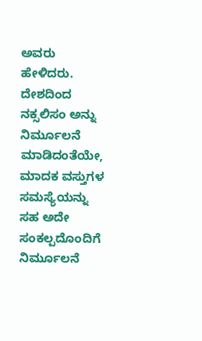ಅವರು ಹೇಳಿದರು. ದೇಶದಿಂದ ನಕ್ಸಲಿಸಂ ಅನ್ನು ನಿರ್ಮೂಲನೆ ಮಾಡಿದಂತೆಯೇ, ಮಾದಕ ವಸ್ತುಗಳ ಸಮಸ್ಯೆಯನ್ನು ಸಹ ಅದೇ ಸಂಕಲ್ಪದೊಂದಿಗೆ ನಿರ್ಮೂಲನೆ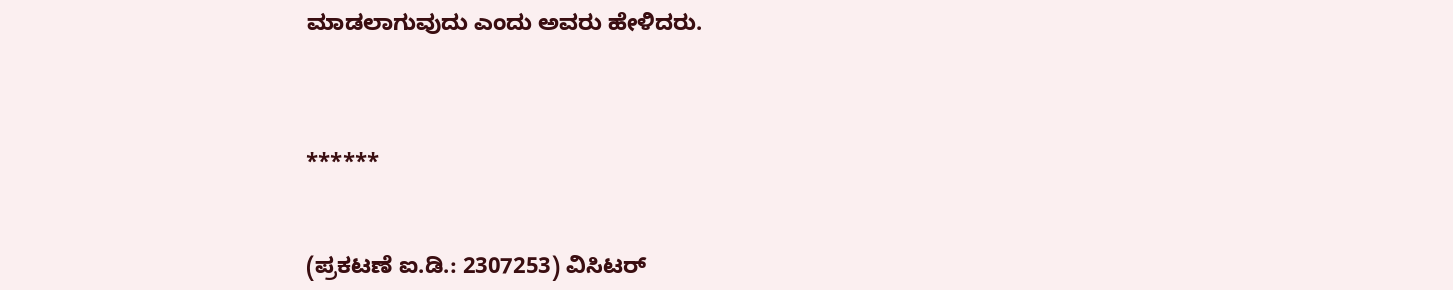ಮಾಡಲಾಗುವುದು ಎಂದು ಅವರು ಹೇಳಿದರು.



******


(ಪ್ರಕಟಣೆ ಐ.ಡಿ.: 2307253) ವಿಸಿಟರ್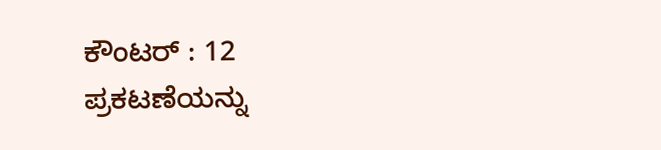ಕೌಂಟರ್ : 12
ಪ್ರಕಟಣೆಯನ್ನು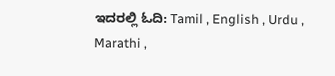ಇದರಲ್ಲಿ ಓದಿ: Tamil , English , Urdu , Marathi ,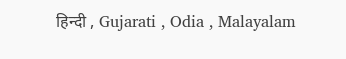हिन्दी , Gujarati , Odia , Malayalam